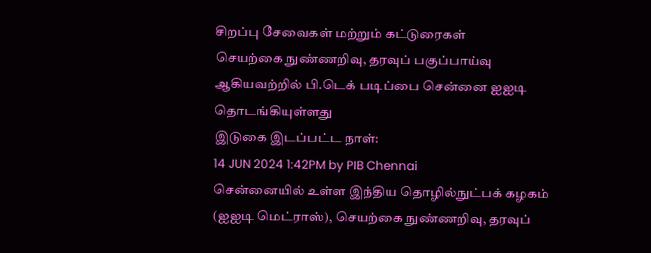சிறப்பு சேவைகள் மற்றும் கட்டுரைகள்
செயற்கை நுண்ணறிவு, தரவுப் பகுப்பாய்வு ஆகியவற்றில் பி.டெக் படிப்பை சென்னை ஐஐடி தொடங்கியுள்ளது
இடுகை இடப்பட்ட நாள்:
14 JUN 2024 1:42PM by PIB Chennai
சென்னையில் உள்ள இந்திய தொழில்நுட்பக் கழகம் (ஐஐடி மெட்ராஸ்), செயற்கை நுண்ணறிவு, தரவுப்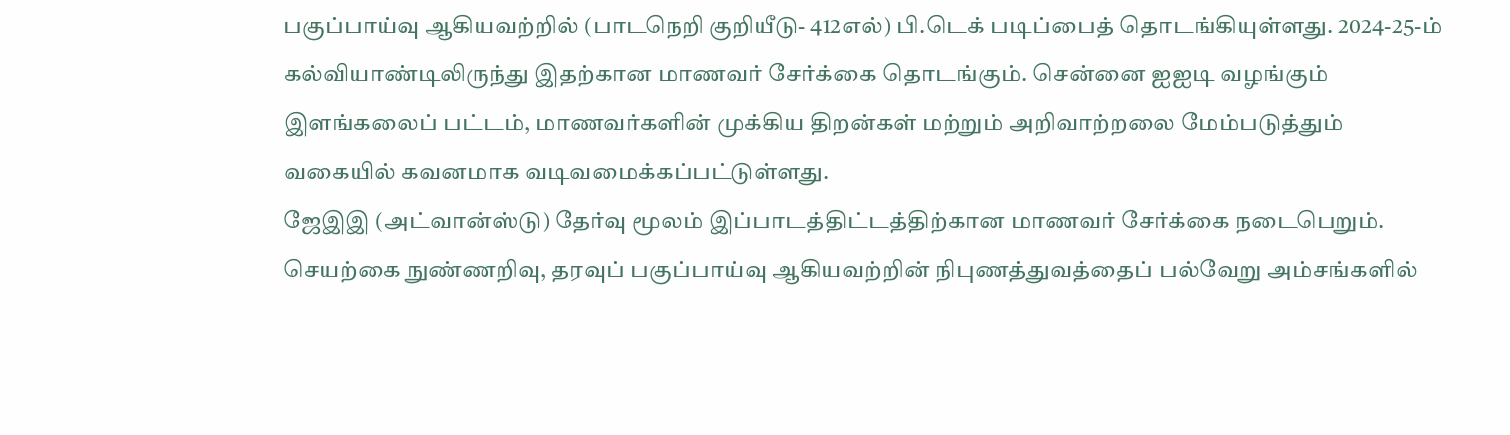பகுப்பாய்வு ஆகியவற்றில் (பாடநெறி குறியீடு- 412எல்) பி.டெக் படிப்பைத் தொடங்கியுள்ளது. 2024-25-ம் கல்வியாண்டிலிருந்து இதற்கான மாணவர் சேர்க்கை தொடங்கும். சென்னை ஐஐடி வழங்கும் இளங்கலைப் பட்டம், மாணவர்களின் முக்கிய திறன்கள் மற்றும் அறிவாற்றலை மேம்படுத்தும் வகையில் கவனமாக வடிவமைக்கப்பட்டுள்ளது.
ஜேஇஇ (அட்வான்ஸ்டு) தேர்வு மூலம் இப்பாடத்திட்டத்திற்கான மாணவர் சேர்க்கை நடைபெறும். செயற்கை நுண்ணறிவு, தரவுப் பகுப்பாய்வு ஆகியவற்றின் நிபுணத்துவத்தைப் பல்வேறு அம்சங்களில்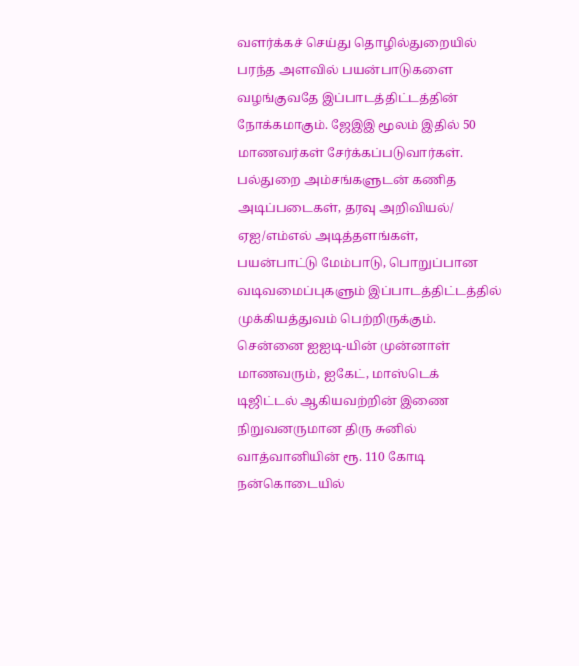வளர்க்கச் செய்து தொழில்துறையில் பரந்த அளவில் பயன்பாடுகளை வழங்குவதே இப்பாடத்திட்டத்தின் நோக்கமாகும். ஜேஇஇ மூலம் இதில் 50 மாணவர்கள் சேர்க்கப்படுவார்கள். பல்துறை அம்சங்களுடன் கணித அடிப்படைகள், தரவு அறிவியல்/ ஏஐ/எம்எல் அடித்தளங்கள், பயன்பாட்டு மேம்பாடு, பொறுப்பான வடிவமைப்புகளும் இப்பாடத்திட்டத்தில் முக்கியத்துவம் பெற்றிருக்கும்.
சென்னை ஐஐடி-யின் முன்னாள் மாணவரும், ஐகேட், மாஸ்டெக் டிஜிட்டல் ஆகியவற்றின் இணை நிறுவனருமான திரு சுனில் வாத்வானியின் ரூ. 110 கோடி நன்கொடையில்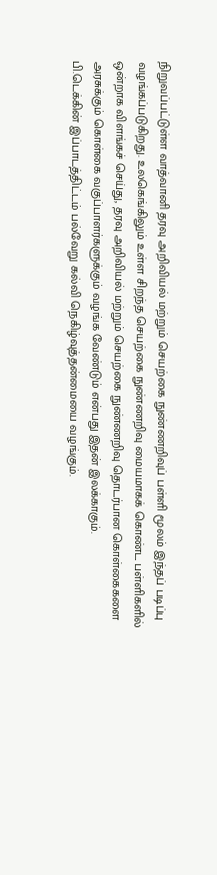நிறுவப்பட்டுள்ள வாத்வானி தரவு அறிவியல் மற்றும் செயற்கை நுண்ணறிவுப் பள்ளி மூலம் இந்தப் படிப்பு வழங்கப்படுகிறது. உலகெங்கிலும் உள்ள சிறந்த செயற்கை நுண்ணறிவு மையமாகக் கொண்ட பள்ளிகளில் ஒன்றாக விளங்கச் செய்து, தரவு அறிவியல் மற்றும் செயற்கை நுண்ணறிவு தொடர்பான கொள்கைகளை அரசுக்கும் கொள்கை வகுப்பாளர்களுக்கும் வழங்க வேண்டும் என்பது இதன் இலக்காகும்.
பி.டெக்கின் இப்பாடத்திட்டம் பல்வேறு கல்வி நெகிழ்வுத்தன்மையை வழங்கும்.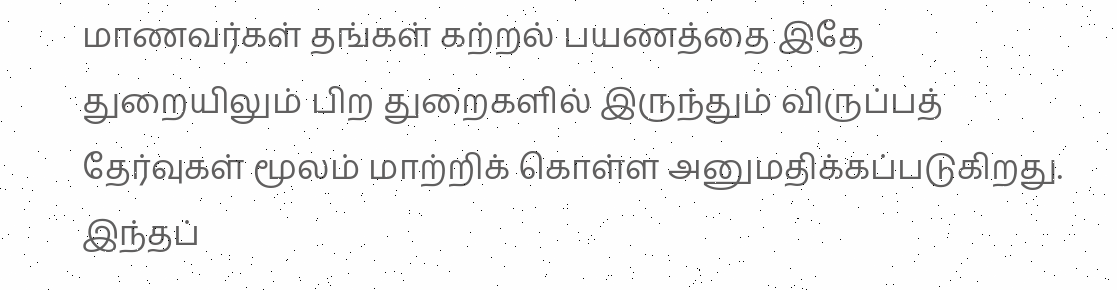மாணவர்கள் தங்கள் கற்றல் பயணத்தை இதே துறையிலும் பிற துறைகளில் இருந்தும் விருப்பத் தேர்வுகள் மூலம் மாற்றிக் கொள்ள அனுமதிக்கப்படுகிறது.
இந்தப்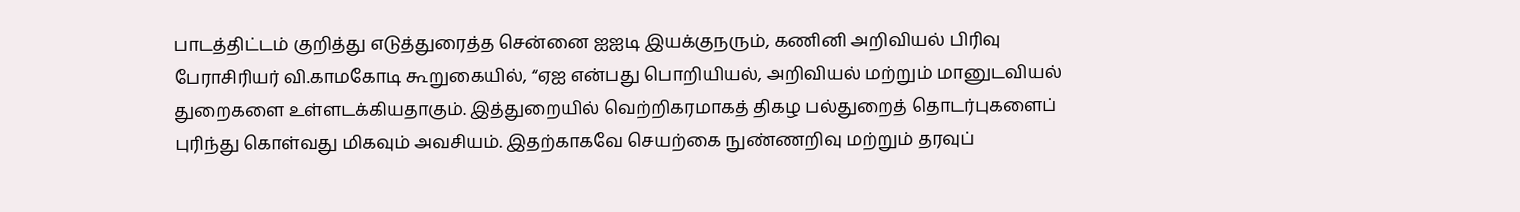பாடத்திட்டம் குறித்து எடுத்துரைத்த சென்னை ஐஐடி இயக்குநரும், கணினி அறிவியல் பிரிவு பேராசிரியர் வி.காமகோடி கூறுகையில், “ஏஐ என்பது பொறியியல், அறிவியல் மற்றும் மானுடவியல் துறைகளை உள்ளடக்கியதாகும். இத்துறையில் வெற்றிகரமாகத் திகழ பல்துறைத் தொடர்புகளைப் புரிந்து கொள்வது மிகவும் அவசியம். இதற்காகவே செயற்கை நுண்ணறிவு மற்றும் தரவுப்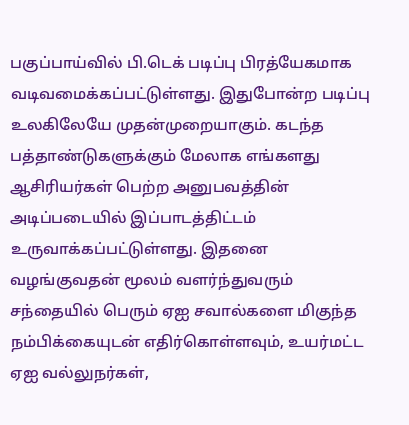பகுப்பாய்வில் பி.டெக் படிப்பு பிரத்யேகமாக வடிவமைக்கப்பட்டுள்ளது. இதுபோன்ற படிப்பு உலகிலேயே முதன்முறையாகும். கடந்த பத்தாண்டுகளுக்கும் மேலாக எங்களது ஆசிரியர்கள் பெற்ற அனுபவத்தின் அடிப்படையில் இப்பாடத்திட்டம் உருவாக்கப்பட்டுள்ளது. இதனை வழங்குவதன் மூலம் வளர்ந்துவரும் சந்தையில் பெரும் ஏஐ சவால்களை மிகுந்த நம்பிக்கையுடன் எதிர்கொள்ளவும், உயர்மட்ட ஏஐ வல்லுநர்கள்,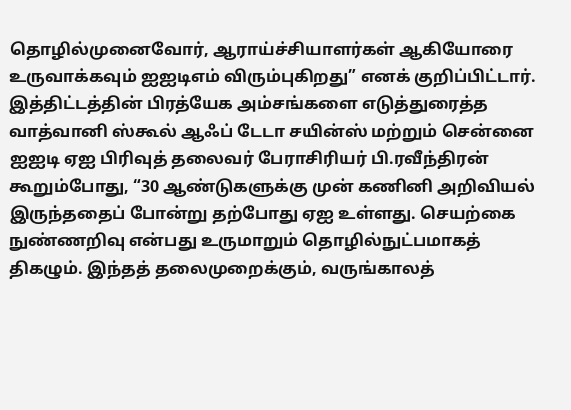தொழில்முனைவோர், ஆராய்ச்சியாளர்கள் ஆகியோரை உருவாக்கவும் ஐஐடிஎம் விரும்புகிறது” எனக் குறிப்பிட்டார்.
இத்திட்டத்தின் பிரத்யேக அம்சங்களை எடுத்துரைத்த வாத்வானி ஸ்கூல் ஆஃப் டேடா சயின்ஸ் மற்றும் சென்னை ஐஐடி ஏஐ பிரிவுத் தலைவர் பேராசிரியர் பி.ரவீந்திரன் கூறும்போது, “30 ஆண்டுகளுக்கு முன் கணினி அறிவியல் இருந்ததைப் போன்று தற்போது ஏஐ உள்ளது. செயற்கை நுண்ணறிவு என்பது உருமாறும் தொழில்நுட்பமாகத் திகழும். இந்தத் தலைமுறைக்கும், வருங்காலத்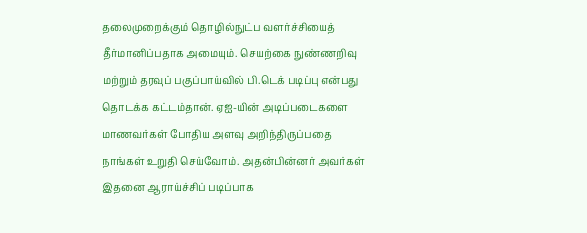தலைமுறைக்கும் தொழில்நுட்ப வளர்ச்சியைத் தீர்மானிப்பதாக அமையும். செயற்கை நுண்ணறிவு மற்றும் தரவுப் பகுப்பாய்வில் பி.டெக் படிப்பு என்பது தொடக்க கட்டம்தான். ஏஐ-யின் அடிப்படைகளை மாணவர்கள் போதிய அளவு அறிந்திருப்பதை நாங்கள் உறுதி செய்வோம். அதன்பின்னர் அவர்கள் இதனை ஆராய்ச்சிப் படிப்பாக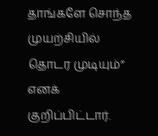தாங்களே சொந்த முயற்சியில் தொடர முடியும்” எனக் குறிப்பிட்டார்.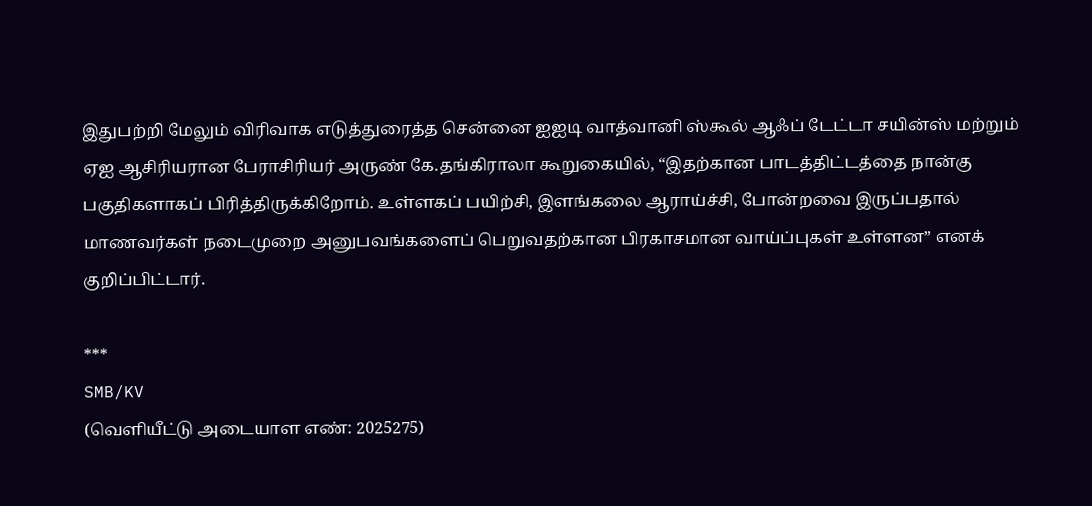இதுபற்றி மேலும் விரிவாக எடுத்துரைத்த சென்னை ஐஐடி வாத்வானி ஸ்கூல் ஆஃப் டேட்டா சயின்ஸ் மற்றும் ஏஐ ஆசிரியரான பேராசிரியர் அருண் கே.தங்கிராலா கூறுகையில், “இதற்கான பாடத்திட்டத்தை நான்கு பகுதிகளாகப் பிரித்திருக்கிறோம். உள்ளகப் பயிற்சி, இளங்கலை ஆராய்ச்சி, போன்றவை இருப்பதால் மாணவர்கள் நடைமுறை அனுபவங்களைப் பெறுவதற்கான பிரகாசமான வாய்ப்புகள் உள்ளன” எனக் குறிப்பிட்டார்.

***
SMB/KV
(வெளியீட்டு அடையாள எண்: 2025275)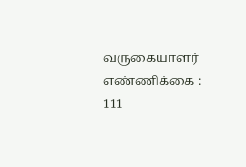வருகையாளர் எண்ணிக்கை : 111